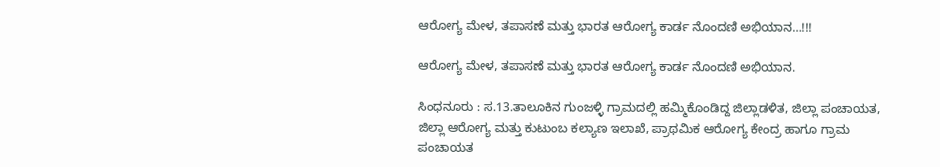ಆರೋಗ್ಯ ಮೇಳ, ತಪಾಸಣೆ ಮತ್ತು ಭಾರತ ಆರೋಗ್ಯ ಕಾರ್ಡ ನೊಂದಣಿ ಅಭಿಯಾನ…!!!

ಆರೋಗ್ಯ ಮೇಳ, ತಪಾಸಣೆ ಮತ್ತು ಭಾರತ ಆರೋಗ್ಯ ಕಾರ್ಡ ನೊಂದಣಿ ಅಭಿಯಾನ.

ಸಿಂಧನೂರು : ಸ.13.ತಾಲೂಕಿನ ಗುಂಜಳ್ಳಿ ಗ್ರಾಮದಲ್ಲಿ ಹಮ್ಮಿಕೊಂಡಿದ್ದ ಜಿಲ್ಲಾಡಳಿತ, ಜಿಲ್ಲಾ ಪಂಚಾಯತ, ಜಿಲ್ಲಾ ಆರೋಗ್ಯ ಮತ್ತು ಕುಟುಂಬ ಕಲ್ಯಾಣ ಇಲಾಖೆ, ಪ್ರಾಥಮಿಕ ಆರೋಗ್ಯ ಕೇಂದ್ರ ಹಾಗೂ ಗ್ರಾಮ ಪಂಚಾಯತ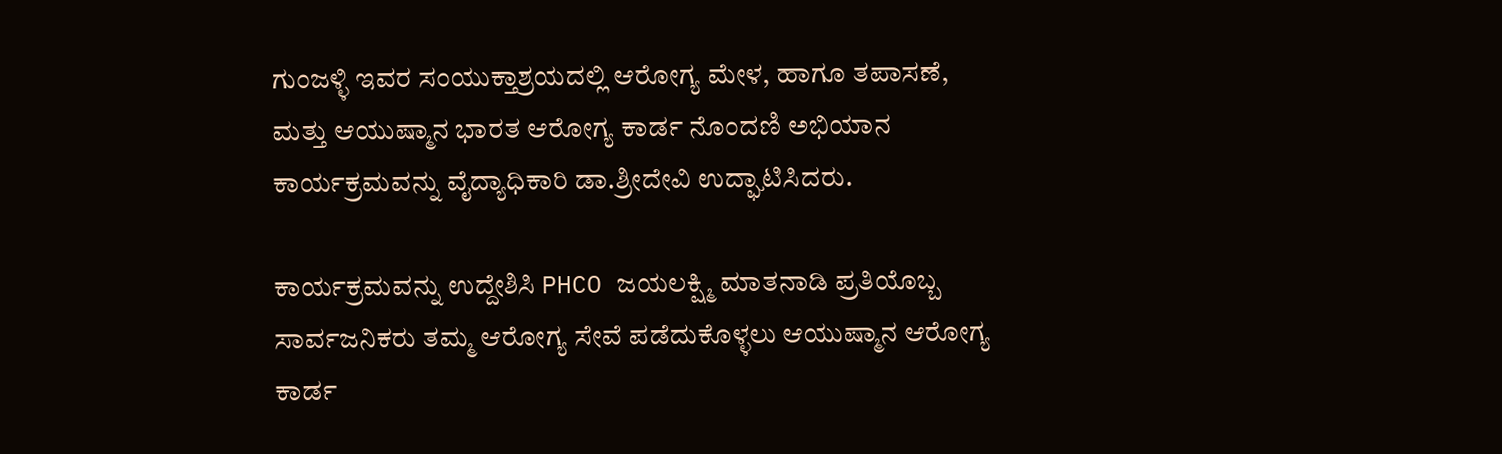ಗುಂಜಳ್ಳಿ ಇವರ ಸಂಯುಕ್ತಾಶ್ರಯದಲ್ಲಿ ಆರೋಗ್ಯ ಮೇಳ, ಹಾಗೂ ತಪಾಸಣೆ, ಮತ್ತು ಆಯುಷ್ಮಾನ ಭಾರತ ಆರೋಗ್ಯ ಕಾರ್ಡ ನೊಂದಣಿ ಅಭಿಯಾನ ಕಾರ್ಯಕ್ರಮವನ್ನು ವೈದ್ಯಾಧಿಕಾರಿ ಡಾ.ಶ್ರೀದೇವಿ ಉದ್ಘಾಟಿಸಿದರು.

ಕಾರ್ಯಕ್ರಮವನ್ನು ಉದ್ದೇಶಿಸಿ PHCO ಜಯಲಕ್ಷ್ಮಿ ಮಾತನಾಡಿ ಪ್ರತಿಯೊಬ್ಬ ಸಾರ್ವಜನಿಕರು ತಮ್ಮ ಆರೋಗ್ಯ ಸೇವೆ ಪಡೆದುಕೊಳ್ಳಲು ಆಯುಷ್ಮಾನ ಆರೋಗ್ಯ ಕಾರ್ಡ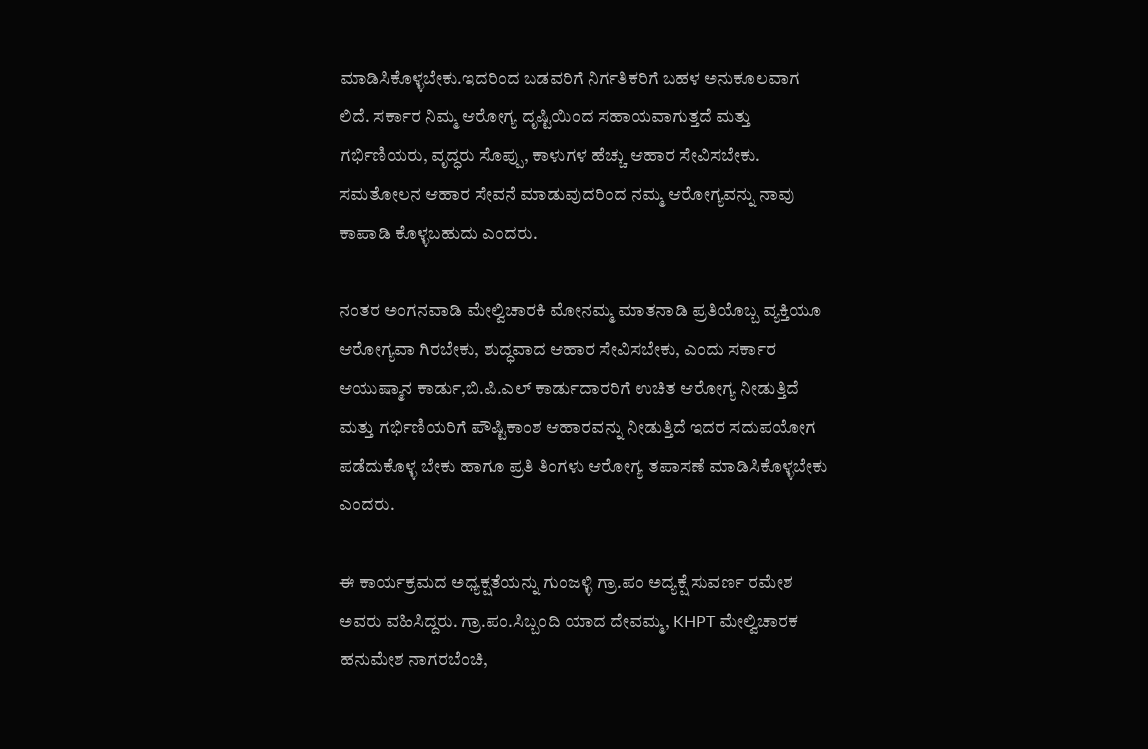ಮಾಡಿಸಿಕೊಳ್ಳಬೇಕು.ಇದರಿಂದ ಬಡವರಿಗೆ ನಿರ್ಗತಿಕರಿಗೆ ಬಹಳ ಅನುಕೂಲವಾಗ ಲಿದೆ. ಸರ್ಕಾರ ನಿಮ್ಮ ಆರೋಗ್ಯ ದೃಷ್ಟಿಯಿಂದ ಸಹಾಯವಾಗುತ್ತದೆ ಮತ್ತು ಗರ್ಭಿಣಿಯರು, ವೃದ್ಧರು ಸೊಪ್ಪು, ಕಾಳುಗಳ ಹೆಚ್ಚು ಆಹಾರ ಸೇವಿಸಬೇಕು. ಸಮತೋಲನ ಆಹಾರ ಸೇವನೆ ಮಾಡುವುದರಿಂದ ನಮ್ಮ ಆರೋಗ್ಯವನ್ನು ನಾವು ಕಾಪಾಡಿ ಕೊಳ್ಳಬಹುದು ಎಂದರು.

ನಂತರ ಅಂಗನವಾಡಿ ಮೇಲ್ವಿಚಾರಕಿ ಮೋನಮ್ಮ ಮಾತನಾಡಿ ಪ್ರತಿಯೊಬ್ಬ ವ್ಯಕ್ತಿಯೂ ಆರೋಗ್ಯವಾ ಗಿರಬೇಕು, ಶುದ್ಧವಾದ ಆಹಾರ ಸೇವಿಸಬೇಕು, ಎಂದು ಸರ್ಕಾರ ಆಯುಷ್ಮಾನ ಕಾರ್ಡು,ಬಿ.ಪಿ.ಎಲ್ ಕಾರ್ಡುದಾರರಿಗೆ ಉಚಿತ ಆರೋಗ್ಯ ನೀಡುತ್ತಿದೆ ಮತ್ತು ಗರ್ಭಿಣಿಯರಿಗೆ ಪೌಷ್ಟಿಕಾಂಶ ಆಹಾರವನ್ನು ನೀಡುತ್ತಿದೆ ಇದರ ಸದುಪಯೋಗ ಪಡೆದುಕೊಳ್ಳ ಬೇಕು ಹಾಗೂ ಪ್ರತಿ ತಿಂಗಳು ಆರೋಗ್ಯ ತಪಾಸಣೆ ಮಾಡಿಸಿಕೊಳ್ಳಬೇಕು ಎಂದರು.

ಈ ಕಾರ್ಯಕ್ರಮದ ಅಧ್ಯಕ್ಷತೆಯನ್ನು ಗುಂಜಳ್ಳಿ ಗ್ರಾ.ಪಂ ಅದ್ಯಕ್ಷೆ ಸುವರ್ಣ ರಮೇಶ ಅವರು ವಹಿಸಿದ್ದರು. ಗ್ರಾ.ಪಂ.ಸಿಬ್ಬಂದಿ ಯಾದ ದೇವಮ್ಮ, KHPT ಮೇಲ್ವಿಚಾರಕ ಹನುಮೇಶ ನಾಗರಬೆಂಚಿ,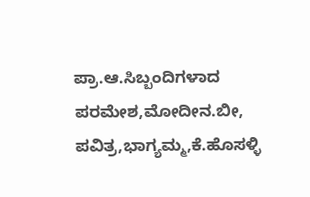ಪ್ರಾ.ಆ.ಸಿಬ್ಬಂದಿಗಳಾದ ಪರಮೇಶ,ಮೋದೀನ.ಬೀ, ಪವಿತ್ರ,ಭಾಗ್ಯಮ್ಮ,ಕೆ.ಹೊಸಳ್ಳಿ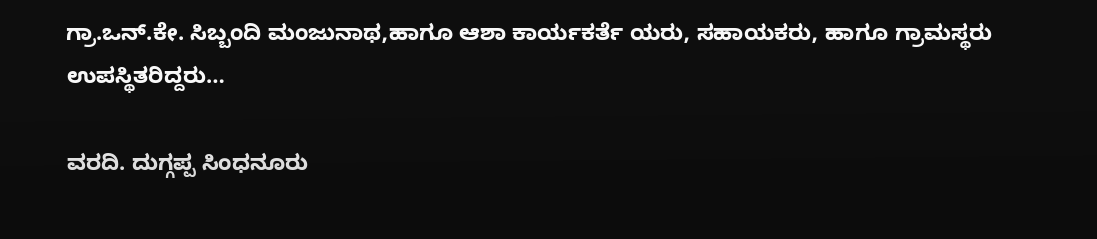ಗ್ರಾ.ಒನ್.ಕೇ. ಸಿಬ್ಬಂದಿ ಮಂಜುನಾಥ,ಹಾಗೂ ಆಶಾ ಕಾರ್ಯಕರ್ತೆ ಯರು, ಸಹಾಯಕರು, ಹಾಗೂ ಗ್ರಾಮಸ್ಥರು ಉಪಸ್ಥಿತರಿದ್ದರು…

ವರದಿ. ದುಗ್ಗಪ್ಪ ಸಿಂಧನೂರು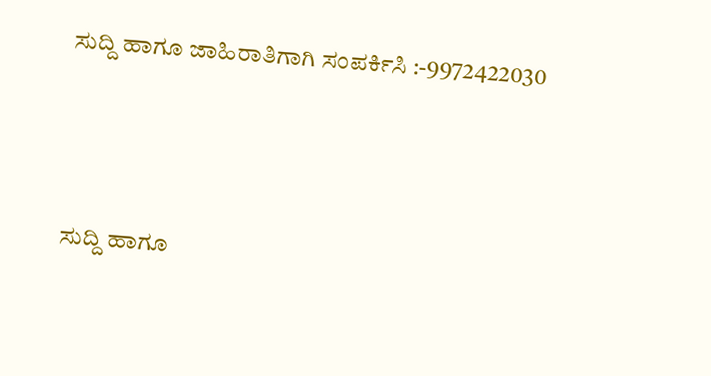ಸುದ್ದಿ ಹಾಗೂ ಜಾಹಿರಾತಿಗಾಗಿ ಸಂಪರ್ಕಿಸಿ :-9972422030



ಸುದ್ದಿ ಹಾಗೂ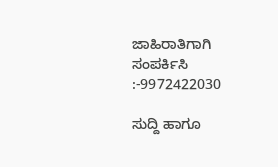ಜಾಹಿರಾತಿಗಾಗಿ ಸಂಪರ್ಕಿಸಿ :-9972422030

ಸುದ್ದಿ ಹಾಗೂ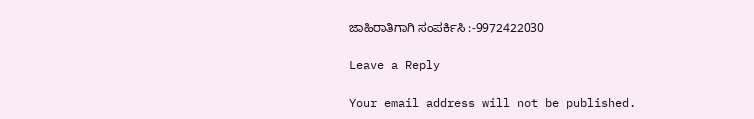ಜಾಹಿರಾತಿಗಾಗಿ ಸಂಪರ್ಕಿಸಿ :-9972422030

Leave a Reply

Your email address will not be published.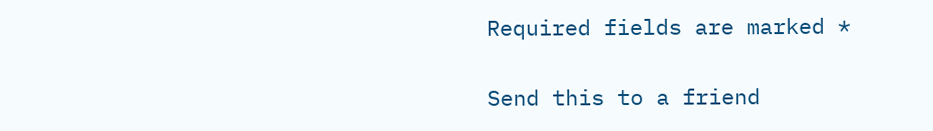Required fields are marked *

Send this to a friend